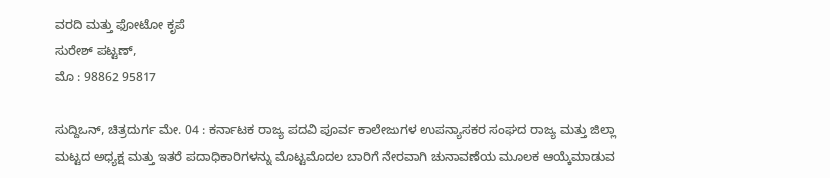ವರದಿ ಮತ್ತು ಫೋಟೋ ಕೃಪೆ
ಸುರೇಶ್ ಪಟ್ಟಣ್,
ಮೊ : 98862 95817

ಸುದ್ದಿಒನ್, ಚಿತ್ರದುರ್ಗ ಮೇ. 04 : ಕರ್ನಾಟಕ ರಾಜ್ಯ ಪದವಿ ಪೂರ್ವ ಕಾಲೇಜುಗಳ ಉಪನ್ಯಾಸಕರ ಸಂಘದ ರಾಜ್ಯ ಮತ್ತು ಜಿಲ್ಲಾ ಮಟ್ಟದ ಅಧ್ಯಕ್ಷ ಮತ್ತು ಇತರೆ ಪದಾಧಿಕಾರಿಗಳನ್ನು ಮೊಟ್ಟಮೊದಲ ಬಾರಿಗೆ ನೇರವಾಗಿ ಚುನಾವಣೆಯ ಮೂಲಕ ಆಯ್ಕೆಮಾಡುವ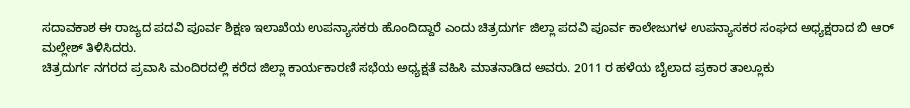ಸದಾವಕಾಶ ಈ ರಾಜ್ಯದ ಪದವಿ ಪೂರ್ವ ಶಿಕ್ಷಣ ಇಲಾಖೆಯ ಉಪನ್ಯಾಸಕರು ಹೊಂದಿದ್ದಾರೆ ಎಂದು ಚಿತ್ರದುರ್ಗ ಜಿಲ್ಲಾ ಪದವಿ ಪೂರ್ವ ಕಾಲೇಜುಗಳ ಉಪನ್ಯಾಸಕರ ಸಂಘದ ಅಧ್ಯಕ್ಷರಾದ ಬಿ ಆರ್ ಮಲ್ಲೇಶ್ ತಿಳಿಸಿದರು.
ಚಿತ್ರದುರ್ಗ ನಗರದ ಪ್ರವಾಸಿ ಮಂದಿರದಲ್ಲಿ ಕರೆದ ಜಿಲ್ಲಾ ಕಾರ್ಯಕಾರಣಿ ಸಭೆಯ ಅಧ್ಯಕ್ಷತೆ ವಹಿಸಿ ಮಾತನಾಡಿದ ಅವರು. 2011 ರ ಹಳೆಯ ಬೈಲಾದ ಪ್ರಕಾರ ತಾಲ್ಲೂಕು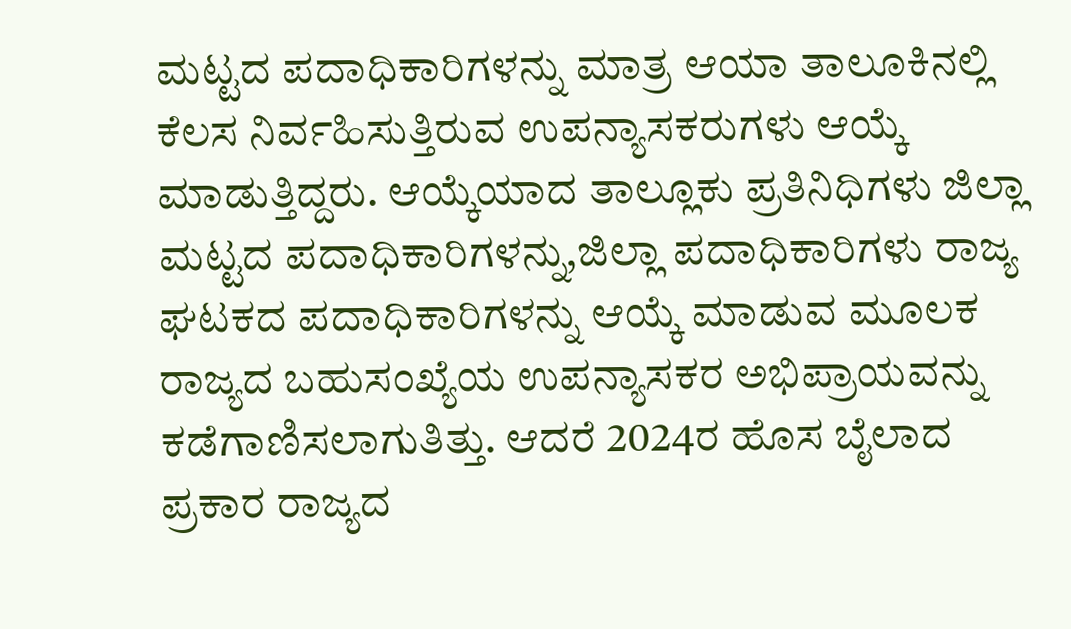ಮಟ್ಟದ ಪದಾಧಿಕಾರಿಗಳನ್ನು ಮಾತ್ರ ಆಯಾ ತಾಲೂಕಿನಲ್ಲಿ ಕೆಲಸ ನಿರ್ವಹಿಸುತ್ತಿರುವ ಉಪನ್ಯಾಸಕರುಗಳು ಆಯ್ಕೆ ಮಾಡುತ್ತಿದ್ದರು. ಆಯ್ಕೆಯಾದ ತಾಲ್ಲೂಕು ಪ್ರತಿನಿಧಿಗಳು ಜಿಲ್ಲಾ ಮಟ್ಟದ ಪದಾಧಿಕಾರಿಗಳನ್ನು,ಜಿಲ್ಲಾ ಪದಾಧಿಕಾರಿಗಳು ರಾಜ್ಯ ಘಟಕದ ಪದಾಧಿಕಾರಿಗಳನ್ನು ಆಯ್ಕೆ ಮಾಡುವ ಮೂಲಕ ರಾಜ್ಯದ ಬಹುಸಂಖ್ಯೆಯ ಉಪನ್ಯಾಸಕರ ಅಭಿಪ್ರಾಯವನ್ನು ಕಡೆಗಾಣಿಸಲಾಗುತಿತ್ತು. ಆದರೆ 2024ರ ಹೊಸ ಬೈಲಾದ ಪ್ರಕಾರ ರಾಜ್ಯದ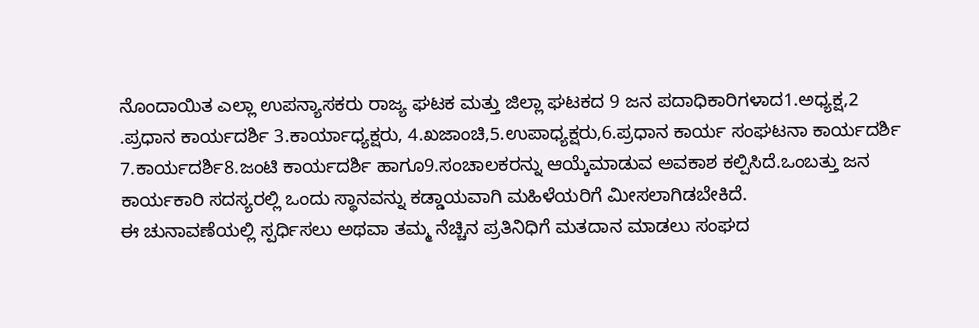ನೊಂದಾಯಿತ ಎಲ್ಲಾ ಉಪನ್ಯಾಸಕರು ರಾಜ್ಯ ಘಟಕ ಮತ್ತು ಜಿಲ್ಲಾ ಘಟಕದ 9 ಜನ ಪದಾಧಿಕಾರಿಗಳಾದ1.ಅಧ್ಯಕ್ಷ,2 .ಪ್ರಧಾನ ಕಾರ್ಯದರ್ಶಿ 3.ಕಾರ್ಯಾಧ್ಯಕ್ಷರು, 4.ಖಜಾಂಚಿ,5.ಉಪಾಧ್ಯಕ್ಷರು,6.ಪ್ರಧಾನ ಕಾರ್ಯ ಸಂಘಟನಾ ಕಾರ್ಯದರ್ಶಿ 7.ಕಾರ್ಯದರ್ಶಿ8.ಜಂಟಿ ಕಾರ್ಯದರ್ಶಿ ಹಾಗೂ9.ಸಂಚಾಲಕರನ್ನು ಆಯ್ಕೆಮಾಡುವ ಅವಕಾಶ ಕಲ್ಪಿಸಿದೆ.ಒಂಬತ್ತು ಜನ ಕಾರ್ಯಕಾರಿ ಸದಸ್ಯರಲ್ಲಿ ಒಂದು ಸ್ಥಾನವನ್ನು ಕಡ್ಡಾಯವಾಗಿ ಮಹಿಳೆಯರಿಗೆ ಮೀಸಲಾಗಿಡಬೇಕಿದೆ.
ಈ ಚುನಾವಣೆಯಲ್ಲಿ ಸ್ಪರ್ಧಿಸಲು ಅಥವಾ ತಮ್ಮ ನೆಚ್ಚಿನ ಪ್ರತಿನಿಧಿಗೆ ಮತದಾನ ಮಾಡಲು ಸಂಘದ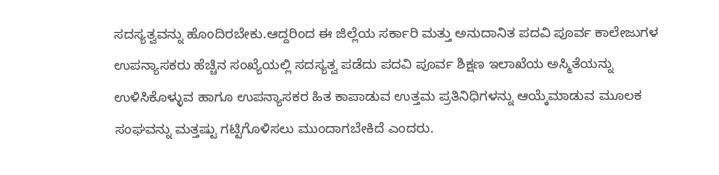ಸದಸ್ಯತ್ವವನ್ನು ಹೊಂದಿರಬೇಕು.ಆದ್ದರಿಂದ ಈ ಜಿಲ್ಲೆಯ ಸರ್ಕಾರಿ ಮತ್ತು ಅನುದಾನಿತ ಪದವಿ ಪೂರ್ವ ಕಾಲೇಜುಗಳ ಉಪನ್ಯಾಸಕರು ಹೆಚ್ಚಿನ ಸಂಖ್ಯೆಯಲ್ಲಿ ಸದಸ್ಯತ್ವ ಪಡೆದು ಪದವಿ ಪೂರ್ವ ಶಿಕ್ಷಣ ಇಲಾಖೆಯ ಅಸ್ಮಿತೆಯನ್ನು ಉಳಿಸಿಕೊಳ್ಳುವ ಹಾಗೂ ಉಪನ್ಯಾಸಕರ ಹಿತ ಕಾಪಾಡುವ ಉತ್ತಮ ಪ್ರತಿನಿಧಿಗಳನ್ನು ಆಯ್ಕೆಮಾಡುವ ಮೂಲಕ ಸಂಘವನ್ನು ಮತ್ತಷ್ಟು ಗಟ್ಟಿಗೊಳಿಸಲು ಮುಂದಾಗಬೇಕಿದೆ ಎಂದರು.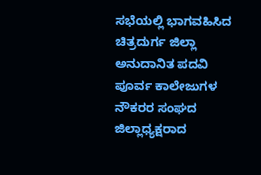ಸಭೆಯಲ್ಲಿ ಭಾಗವಹಿಸಿದ ಚಿತ್ರದುರ್ಗ ಜಿಲ್ಲಾ ಅನುದಾನಿತ ಪದವಿ ಪೂರ್ವ ಕಾಲೇಜುಗಳ ನೌಕರರ ಸಂಘದ ಜಿಲ್ಲಾಧ್ಯಕ್ಷರಾದ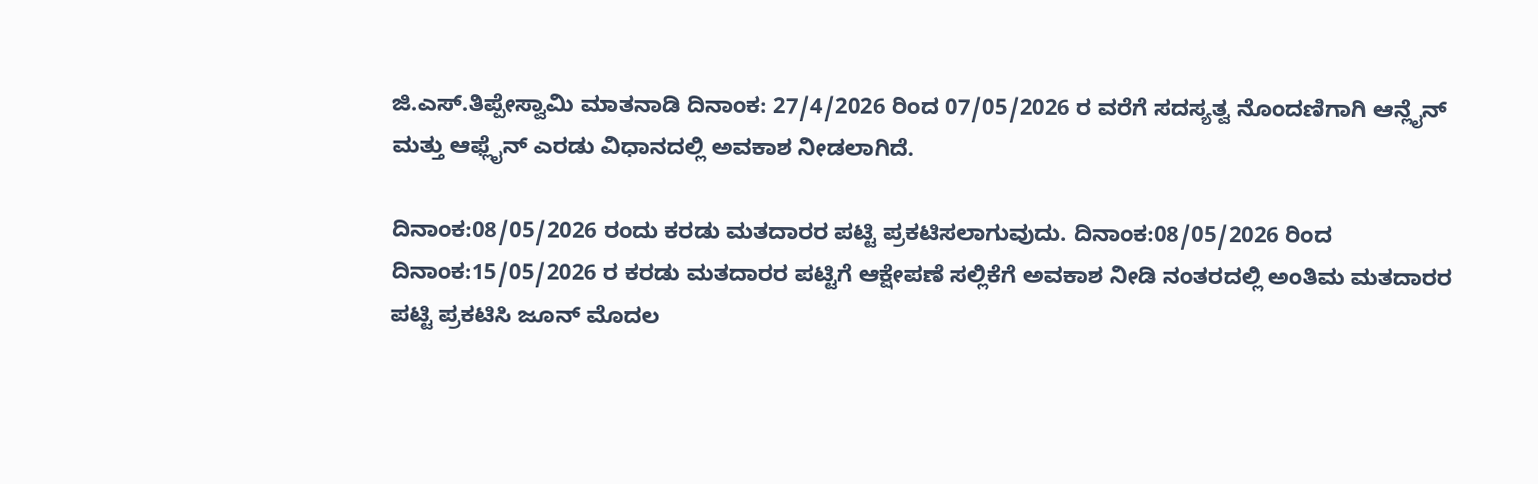ಜಿ.ಎಸ್.ತಿಪ್ಪೇಸ್ವಾಮಿ ಮಾತನಾಡಿ ದಿನಾಂಕ: 27/4/2026 ರಿಂದ 07/05/2026 ರ ವರೆಗೆ ಸದಸ್ಯತ್ವ ನೊಂದಣಿಗಾಗಿ ಆನ್ಲೈನ್ ಮತ್ತು ಆಫ್ಲೈನ್ ಎರಡು ವಿಧಾನದಲ್ಲಿ ಅವಕಾಶ ನೀಡಲಾಗಿದೆ.

ದಿನಾಂಕ:08/05/2026 ರಂದು ಕರಡು ಮತದಾರರ ಪಟ್ಟಿ ಪ್ರಕಟಿಸಲಾಗುವುದು. ದಿನಾಂಕ:08/05/2026 ರಿಂದ ದಿನಾಂಕ:15/05/2026 ರ ಕರಡು ಮತದಾರರ ಪಟ್ಟಿಗೆ ಆಕ್ಷೇಪಣೆ ಸಲ್ಲಿಕೆಗೆ ಅವಕಾಶ ನೀಡಿ ನಂತರದಲ್ಲಿ ಅಂತಿಮ ಮತದಾರರ ಪಟ್ಟಿ ಪ್ರಕಟಿಸಿ ಜೂನ್ ಮೊದಲ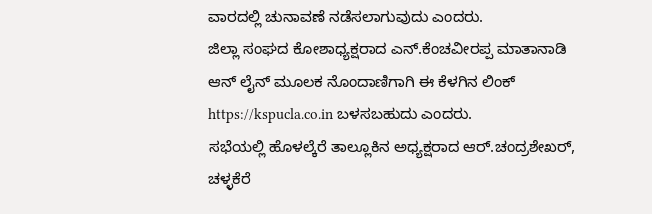ವಾರದಲ್ಲಿ ಚುನಾವಣೆ ನಡೆಸಲಾಗುವುದು ಎಂದರು.
ಜಿಲ್ಲಾ ಸಂಘದ ಕೋಶಾಧ್ಯಕ್ಷರಾದ ಎನ್.ಕೆಂಚವೀರಪ್ಪ ಮಾತಾನಾಡಿ ಆನ್ ಲೈನ್ ಮೂಲಕ ನೊಂದಾಣಿಗಾಗಿ ಈ ಕೆಳಗಿನ ಲಿಂಕ್ https://kspucla.co.in ಬಳಸಬಹುದು ಎಂದರು.
ಸಭೆಯಲ್ಲಿ ಹೊಳಲ್ಕೆರೆ ತಾಲ್ಲೂಕಿನ ಅಧ್ಯಕ್ಷರಾದ ಆರ್.ಚಂದ್ರಶೇಖರ್, ಚಳ್ಳಕೆರೆ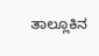ತಾಲ್ಲೂಕಿನ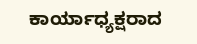ಕಾರ್ಯಾಧ್ಯಕ್ಷರಾದ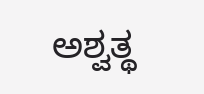ಅಶ್ವತ್ಥ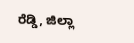ರೆಡ್ಡಿ, ಜಿಲ್ಲಾ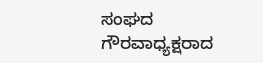ಸಂಘದ ಗೌರವಾಧ್ಯಕ್ಷರಾದ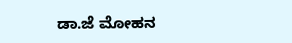ಡಾ.ಜೆ ಮೋಹನ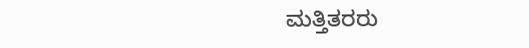ಮತ್ತಿತರರು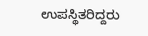ಉಪಸ್ಥಿತರಿದ್ದರು